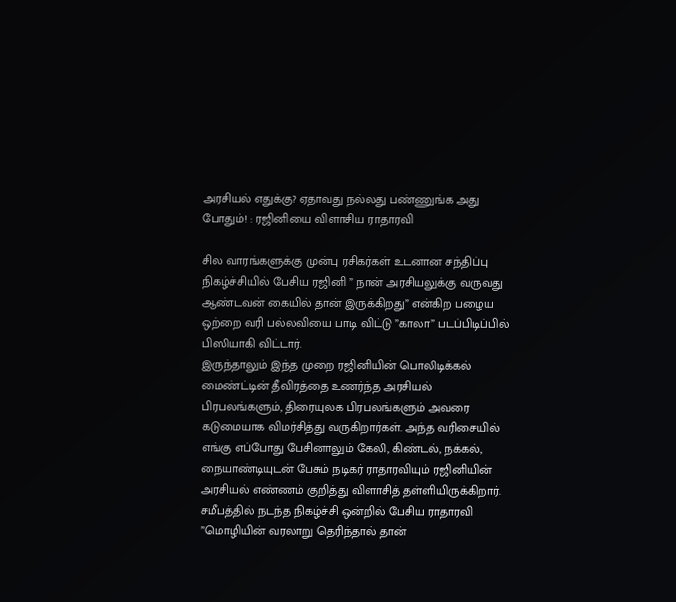அரசியல் எதுக்கு? ஏதாவது நல்லது பண்ணுங்க அது போதும்! : ரஜினியை விளாசிய ராதாரவி

சில வாரங்களுக்கு முன்பு ரசிகர்கள் உடனான சந்திப்பு நிகழ்ச்சியில் பேசிய ரஜினி ” நான் அரசியலுக்கு வருவது ஆண்டவன் கையில் தான் இருக்கிறது” என்கிற பழைய ஒற்றை வரி பல்லவியை பாடி விட்டு ”காலா” படப்பிடிப்பில் பிஸியாகி விட்டார்.
இருந்தாலும் இந்த முறை ரஜினியின் பொலிடிக்கல் மைண்ட்டின் தீவிரத்தை உணர்ந்த அரசியல் பிரபலங்களும், திரையுலக பிரபலங்களும் அவரை கடுமையாக விமர்சித்து வருகிறார்கள். அந்த வரிசையில் எங்கு எப்போது பேசினாலும் கேலி, கிண்டல், நக்கல், நையாண்டியுடன் பேசும் நடிகர் ராதாரவியும் ரஜினியின் அரசியல் எண்ணம் குறித்து விளாசித் தள்ளியிருக்கிறார்.
சமீபத்தில் நடந்த நிகழ்ச்சி ஒன்றில் பேசிய ராதாரவி ”மொழியின் வரலாறு தெரிந்தால் தான்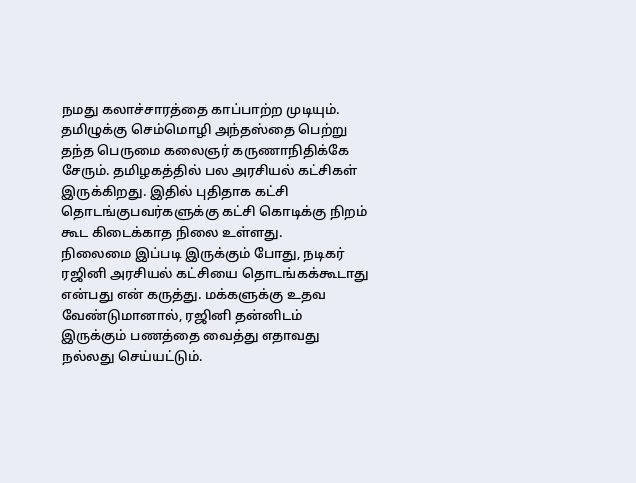நமது கலாச்சாரத்தை காப்பாற்ற முடியும். தமிழுக்கு செம்மொழி அந்தஸ்தை பெற்று தந்த பெருமை கலைஞர் கருணாநிதிக்கே சேரும். தமிழகத்தில் பல அரசியல் கட்சிகள் இருக்கிறது. இதில் புதிதாக கட்சி தொடங்குபவர்களுக்கு கட்சி கொடிக்கு நிறம் கூட கிடைக்காத நிலை உள்ளது.
நிலைமை இப்படி இருக்கும் போது, நடிகர் ரஜினி அரசியல் கட்சியை தொடங்கக்கூடாது என்பது என் கருத்து. மக்களுக்கு உதவ வேண்டுமானால், ரஜினி தன்னிடம் இருக்கும் பணத்தை வைத்து எதாவது நல்லது செய்யட்டும்.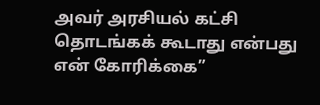அவர் அரசியல் கட்சி தொடங்கக் கூடாது என்பது என் கோரிக்கை”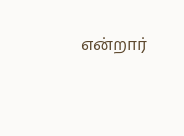என்றார்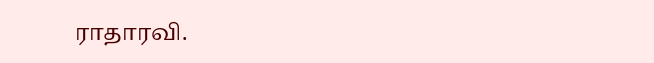ராதாரவி.